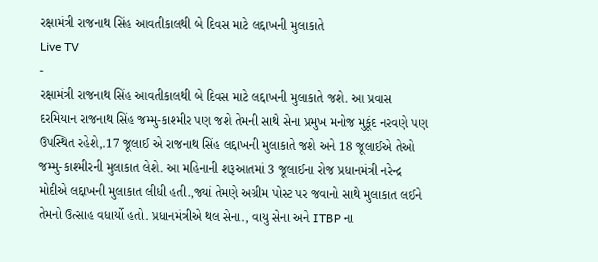રક્ષામંત્રી રાજનાથ સિંહ આવતીકાલથી બે દિવસ માટે લદ્દાખની મુલાકાતે
Live TV
-
રક્ષામંત્રી રાજનાથ સિંહ આવતીકાલથી બે દિવસ માટે લદ્દાખની મુલાકાતે જશે. આ પ્રવાસ દરમિયાન રાજનાથ સિંહ જમ્મુ-કાશ્મીર પણ જશે તેમની સાથે સેના પ્રમુખ મનોજ મુકૂંદ નરવણે પણ ઉપસ્થિત રહેશે,.17 જૂલાઈ એ રાજનાથ સિંહ લદ્દાખની મુલાકાતે જશે અને 18 જૂલાઈએ તેઓ જમ્મુ-કાશ્મીરની મુલાકાત લેશે. આ મહિનાની શરૂઆતમાં 3 જૂલાઈના રોજ પ્રધાનમંત્રી નરેન્દ્ર મોદીએ લદ્દાખની મુલાકાત લીધી હતી.,જ્યાં તેમણે અગ્રીમ પોસ્ટ પર જવાનો સાથે મુલાકાત લઈને તેમનો ઉત્સાહ વધાર્યો હતો. પ્રધાનમંત્રીએ થલ સેના., વાયુ સેના અને ITBP ના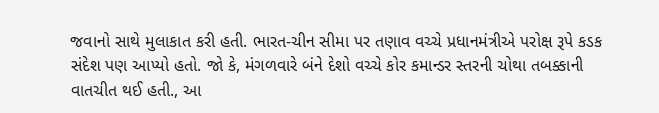જવાનો સાથે મુલાકાત કરી હતી. ભારત-ચીન સીમા પર તણાવ વચ્ચે પ્રધાનમંત્રીએ પરોક્ષ રૂપે કડક સંદેશ પણ આપ્યો હતો. જો કે, મંગળવારે બંને દેશો વચ્ચે કોર કમાન્ડર સ્તરની ચોથા તબક્કાની વાતચીત થઈ હતી., આ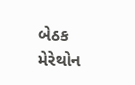બેઠક મેરેથોન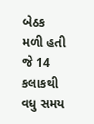બેઠક મળી હતી જે 14 કલાકથી વધુ સમય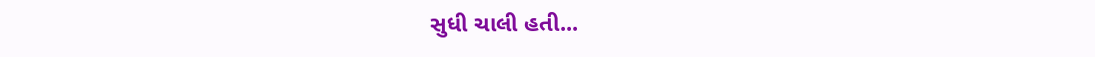સુધી ચાલી હતી...